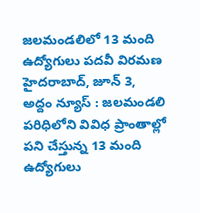జలమండలిలో 13 మంది ఉద్యోగులు పదవీ విరమణ
హైదరాబాద్, జూన్ 3, అద్దం న్యూస్ : జలమండలి పరిధిలోని వివిధ ప్రాంతాల్లో పని చేస్తున్న 13 మంది ఉద్యోగులు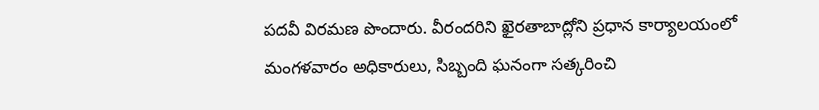పదవీ విరమణ పొందారు. వీరందరిని ఖైరతాబాద్లోని ప్రధాన కార్యాలయంలో మంగళవారం అధికారులు, సిబ్బంది ఘనంగా సత్కరించి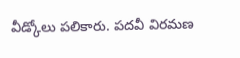వీడ్కోలు పలికారు. పదవీ విరమణ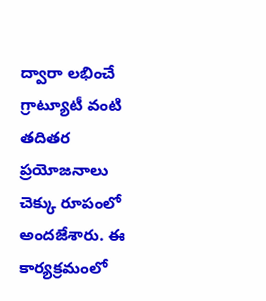ద్వారా లభించే గ్రాట్యూటీ వంటి తదితర ప్రయోజనాలు చెక్కు రూపంలో అందజేశారు. ఈ కార్యక్రమంలో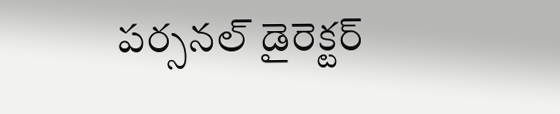పర్సనల్ డైరెక్టర్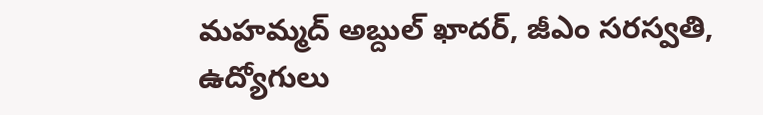మహమ్మద్ అబ్దుల్ ఖాదర్, జీఎం సరస్వతి, ఉద్యోగులు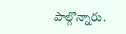పాల్గొన్నారు.